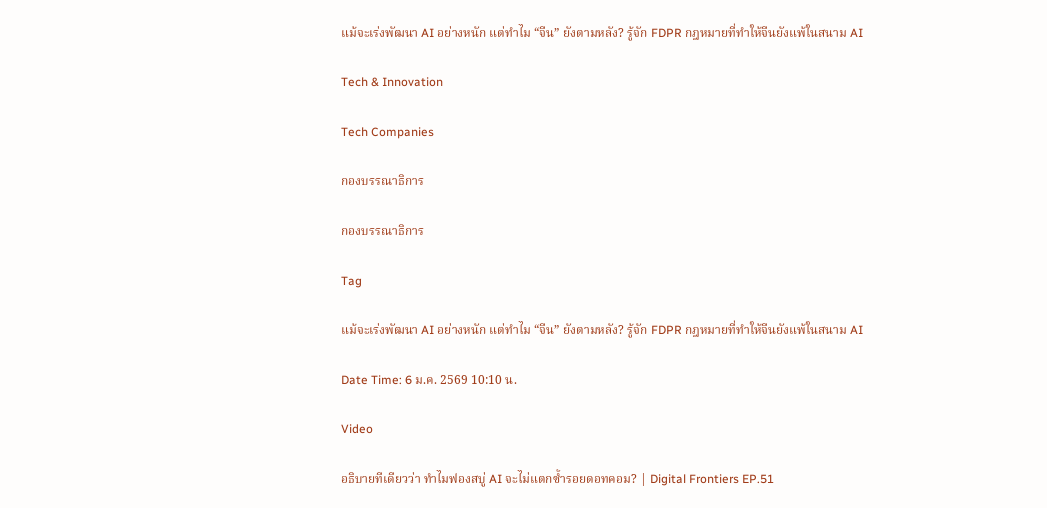แม้จะเร่งพัฒนา AI อย่างหนัก แต่ทำไม “จีน” ยังตามหลัง? รู้จัก FDPR กฎหมายที่ทำให้จีนยังแพ้ในสนาม AI

Tech & Innovation

Tech Companies

กองบรรณาธิการ

กองบรรณาธิการ

Tag

แม้จะเร่งพัฒนา AI อย่างหนัก แต่ทำไม “จีน” ยังตามหลัง? รู้จัก FDPR กฎหมายที่ทำให้จีนยังแพ้ในสนาม AI

Date Time: 6 ม.ค. 2569 10:10 น.

Video

อธิบายทีเดียวว่า ทำไมฟองสบู่ AI จะไม่แตกซ้ำรอยดอทคอม? | Digital Frontiers EP.51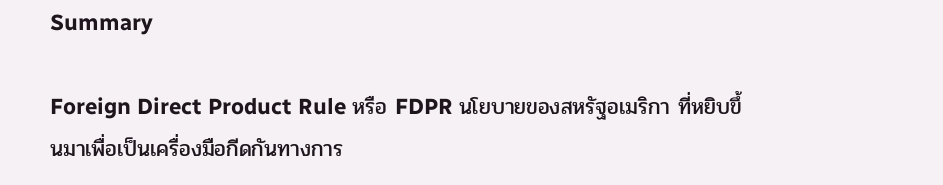Summary

Foreign Direct Product Rule หรือ FDPR นโยบายของสหรัฐอเมริกา ที่หยิบขึ้นมาเพื่อเป็นเครื่องมือกีดกันทางการ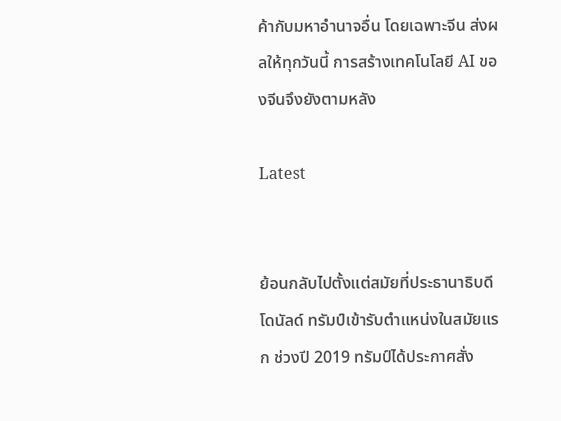ค้ากับมหาอำนาจอื่น โดยเฉพาะจีน ส่งผลให้ทุกวันนี้ การสร้างเทคโนโลยี AI ของจีนจึงยังตามหลัง

Latest


ย้อนกลับไปตั้งแต่สมัยที่ประธานาธิบดีโดนัลด์ ทรัมป์เข้ารับตำแหน่งในสมัยแรก ช่วงปี 2019 ทรัมป์ได้ประกาศสั่ง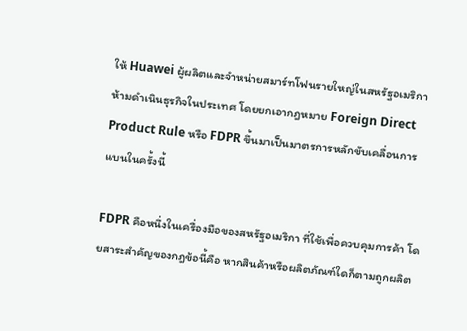ให้ Huawei ผู้ผลิตและจำหน่ายสมาร์ทโฟนรายใหญ่ในสหรัฐอเมริกา ห้ามดำเนินธุรกิจในประเทศ โดยยกเอากฎหมาย Foreign Direct Product Rule หรือ FDPR ขึ้นมาเป็นมาตรการหลักขับเคลื่อนการแบนในครั้งนี้

FDPR คือหนึ่งในเครื่องมือของสหรัฐอเมริกา ที่ใช้เพื่อควบคุมการค้า โดยสาระสำคัญของกฎข้อนี้คือ หากสินค้าหรือผลิตภัณฑ์ใดก็ตามถูกผลิต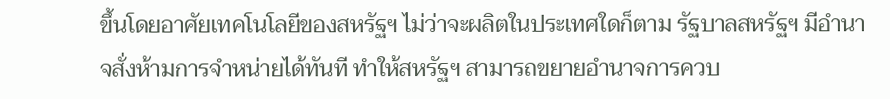ขึ้นโดยอาศัยเทคโนโลยีของสหรัฐฯ ไม่ว่าจะผลิตในประเทศใดก็ตาม รัฐบาลสหรัฐฯ มีอำนาจสั่งห้ามการจำหน่ายได้ทันที ทำให้สหรัฐฯ สามารถขยายอำนาจการควบ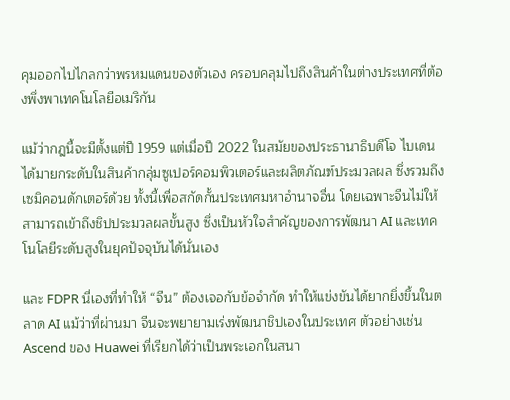คุมออกไปไกลกว่าพรหมแดนของตัวเอง ครอบคลุมไปถึงสินค้าในต่างประเทศที่ต้องพึ่งพาเทคโนโลยีอเมริกัน

แม้ว่ากฎนี้จะมีตั้งแต่ปี 1959 แต่เมื่อปี 2022 ในสมัยของประธานาธิบดีโจ ไบเดนได้มายกระดับในสินค้ากลุ่มซูเปอร์คอมพิวเตอร์และผลิตภัณฑ์ประมวลผล ซึ่งรวมถึงเซมิคอนดักเตอร์ด้วย ทั้งนี้เพื่อสกัดกั้นประเทศมหาอำนาจอื่น โดยเฉพาะจีนไม่ให้สามารถเข้าถึงชิปประมวลผลขั้นสูง ซึ่งเป็นหัวใจสำคัญของการพัฒนา AI และเทคโนโลยีระดับสูงในยุคปัจจุบันได้นั่นเอง

และ FDPR นี่เองที่ทำให้ “จีน” ต้องเจอกับข้อจำกัด ทำให้แข่งขันได้ยากยิ่งขึ้นในตลาด AI แม้ว่าที่ผ่านมา จีนจะพยายามเร่งพัฒนาชิปเองในประเทศ ตัวอย่างเช่น Ascend ของ Huawei ที่เรียกได้ว่าเป็นพระเอกในสนา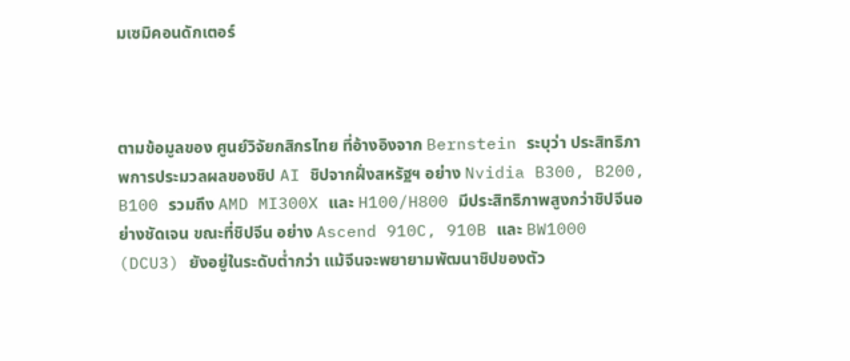มเซมิคอนดักเตอร์



ตามข้อมูลของ ศูนย์วิจัยกสิกรไทย ที่อ้างอิงจาก Bernstein ระบุว่า ประสิทธิภาพการประมวลผลของชิป AI ชิปจากฝั่งสหรัฐฯ อย่าง Nvidia B300, B200, B100 รวมถึง AMD MI300X และ H100/H800 มีประสิทธิภาพสูงกว่าชิปจีนอย่างชัดเจน ขณะที่ชิปจีน อย่าง Ascend 910C, 910B และ BW1000 (DCU3) ยังอยู่ในระดับต่ำกว่า แม้จีนจะพยายามพัฒนาชิปของตัว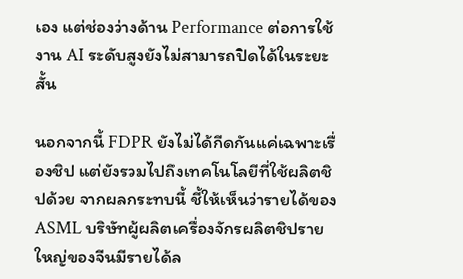เอง แต่ช่องว่างด้าน Performance ต่อการใช้งาน AI ระดับสูงยังไม่สามารถปิดได้ในระยะสั้น

นอกจากนี้ FDPR ยังไม่ได้กีดกันแค่เฉพาะเรื่องชิป แต่ยังรวมไปถึงเทคโนโลยีที่ใช้ผลิตชิปด้วย จากผลกระทบนี้ ชี้ให้เห็นว่ารายได้ของ ASML บริษัทผู้ผลิตเครื่องจักรผลิตชิปรายใหญ่ของจีนมีรายได้ล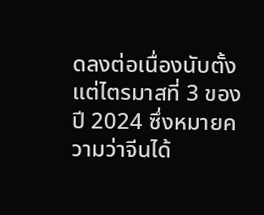ดลงต่อเนื่องนับตั้งแต่ไตรมาสที่ 3 ของปี 2024 ซึ่งหมายความว่าจีนได้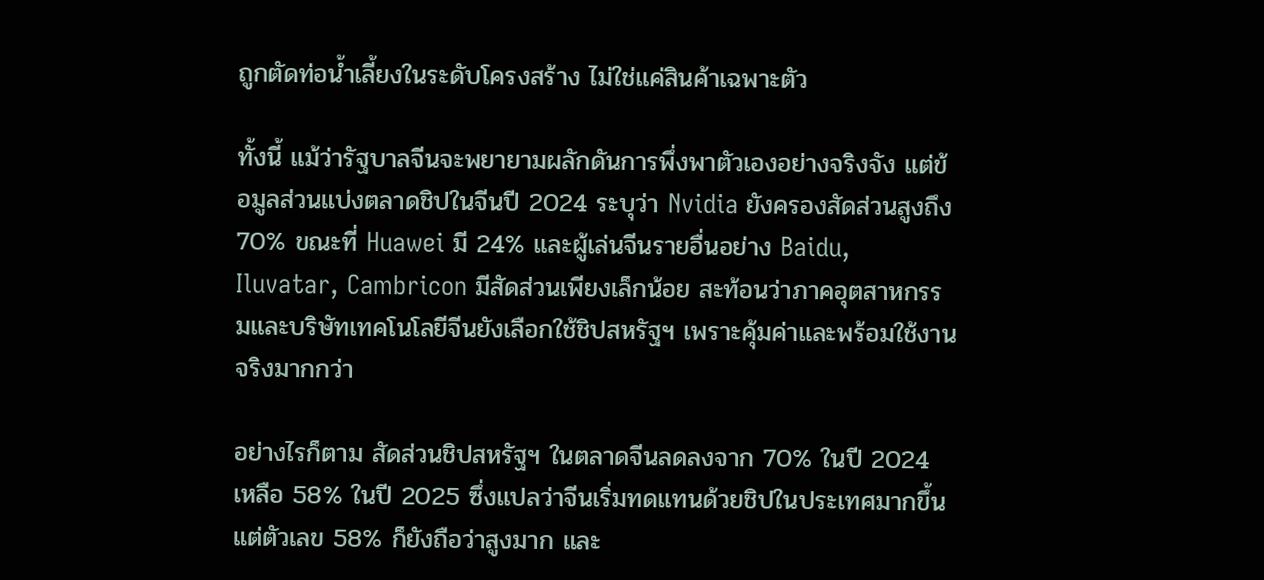ถูกตัดท่อน้ำเลี้ยงในระดับโครงสร้าง ไม่ใช่แค่สินค้าเฉพาะตัว

ทั้งนี้ แม้ว่ารัฐบาลจีนจะพยายามผลักดันการพึ่งพาตัวเองอย่างจริงจัง แต่ข้อมูลส่วนแบ่งตลาดชิปในจีนปี 2024 ระบุว่า Nvidia ยังครองสัดส่วนสูงถึง 70% ขณะที่ Huawei มี 24% และผู้เล่นจีนรายอื่นอย่าง Baidu, Iluvatar, Cambricon มีสัดส่วนเพียงเล็กน้อย สะท้อนว่าภาคอุตสาหกรรมและบริษัทเทคโนโลยีจีนยังเลือกใช้ชิปสหรัฐฯ เพราะคุ้มค่าและพร้อมใช้งานจริงมากกว่า

อย่างไรก็ตาม สัดส่วนชิปสหรัฐฯ ในตลาดจีนลดลงจาก 70% ในปี 2024 เหลือ 58% ในปี 2025 ซึ่งแปลว่าจีนเริ่มทดแทนด้วยชิปในประเทศมากขึ้น แต่ตัวเลข 58% ก็ยังถือว่าสูงมาก และ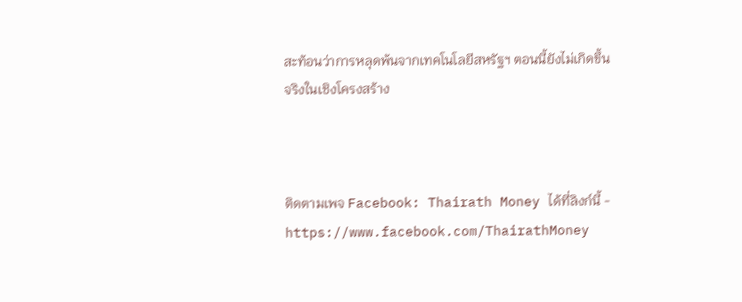สะท้อนว่าการหลุดพ้นจากเทคโนโลยีสหรัฐฯ ตอนนี้ยังไม่เกิดขึ้นจริงในเชิงโครงสร้าง



ติดตามเพจ Facebook: Thairath Money ได้ที่ลิงก์นี้ - https://www.facebook.com/ThairathMoney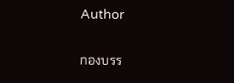Author

กองบรร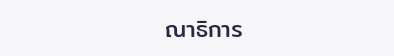ณาธิการ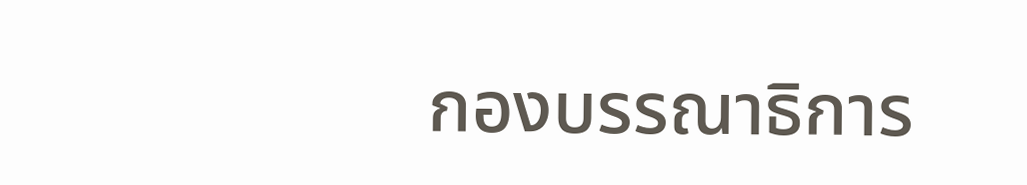กองบรรณาธิการ